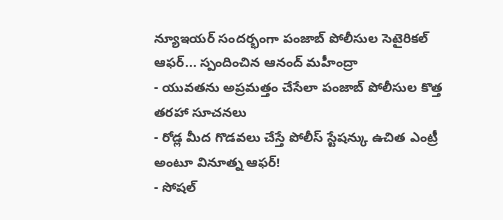న్యూఇయర్ సందర్భంగా పంజాబ్ పోలీసుల సెటైరికల్ ఆఫర్... స్పందించిన ఆనంద్ మహీంద్రా
- యువతను అప్రమత్తం చేసేలా పంజాబ్ పోలీసుల కొత్త తరహా సూచనలు
- రోడ్ల మీద గొడవలు చేస్తే పోలీస్ స్టేషన్కు ఉచిత ఎంట్రీ అంటూ వినూత్న ఆఫర్!
- సోషల్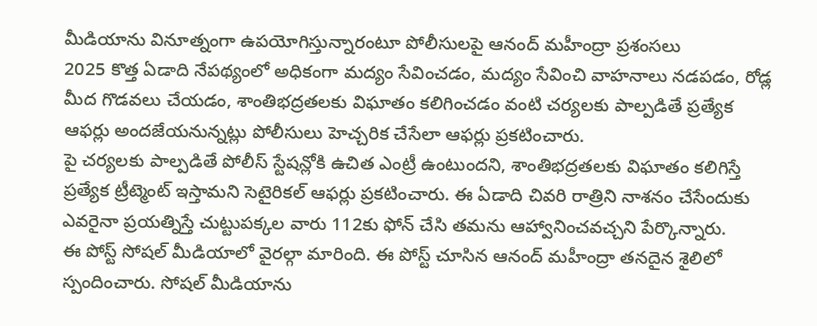మీడియాను వినూత్నంగా ఉపయోగిస్తున్నారంటూ పోలీసులపై ఆనంద్ మహీంద్రా ప్రశంసలు
2025 కొత్త ఏడాది నేపథ్యంలో అధికంగా మద్యం సేవించడం, మద్యం సేవించి వాహనాలు నడపడం, రోడ్ల మీద గొడవలు చేయడం, శాంతిభద్రతలకు విఘాతం కలిగించడం వంటి చర్యలకు పాల్పడితే ప్రత్యేక ఆఫర్లు అందజేయనున్నట్లు పోలీసులు హెచ్చరిక చేసేలా ఆఫర్లు ప్రకటించారు.
పై చర్యలకు పాల్పడితే పోలీస్ స్టేషన్లోకి ఉచిత ఎంట్రీ ఉంటుందని, శాంతిభద్రతలకు విఘాతం కలిగిస్తే ప్రత్యేక ట్రీట్మెంట్ ఇస్తామని సెటైరికల్ ఆఫర్లు ప్రకటించారు. ఈ ఏడాది చివరి రాత్రిని నాశనం చేసేందుకు ఎవరైనా ప్రయత్నిస్తే చుట్టుపక్కల వారు 112కు ఫోన్ చేసి తమను ఆహ్వానించవచ్చని పేర్కొన్నారు.
ఈ పోస్ట్ సోషల్ మీడియాలో వైరల్గా మారింది. ఈ పోస్ట్ చూసిన ఆనంద్ మహీంద్రా తనదైన శైలిలో స్పందించారు. సోషల్ మీడియాను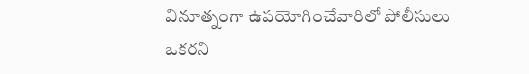వినూత్నంగా ఉపయోగించేవారిలో పోలీసులు ఒకరని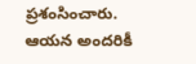ప్రశంసించారు. ఆయన అందరికీ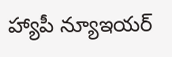హ్యాపీ న్యూఇయర్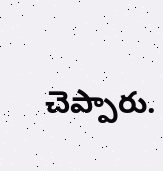చెప్పారు.